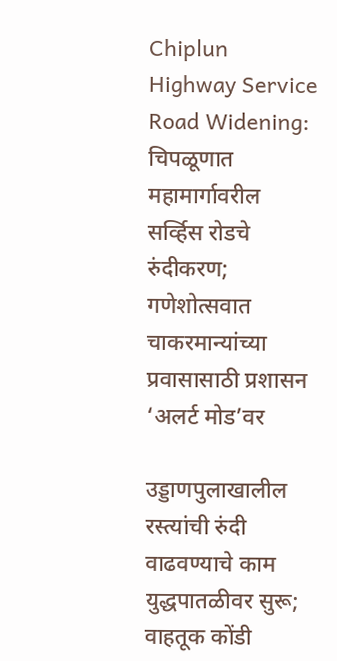Chiplun Highway Service Road Widening: चिपळूणात महामार्गावरील सर्व्हिस रोडचे रुंदीकरण; गणेशोत्सवात चाकरमान्यांच्या प्रवासासाठी प्रशासन ‘अलर्ट मोड’वर

उड्डाणपुलाखालील रस्त्यांची रुंदी वाढवण्याचे काम युद्धपातळीवर सुरू; वाहतूक कोंडी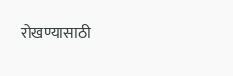रोखण्यासाठी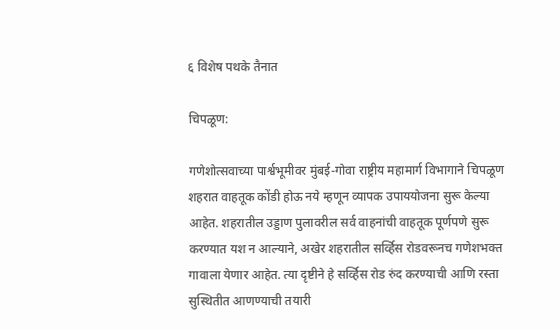६ विशेष पथके तैनात

चिपळूण:

गणेशोत्सवाच्या पार्श्वभूमीवर मुंबई-गोवा राष्ट्रीय महामार्ग विभागाने चिपळूण शहरात वाहतूक कोंडी होऊ नये म्हणून व्यापक उपाययोजना सुरू केल्या आहेत. शहरातील उड्डाण पुलावरील सर्व वाहनांची वाहतूक पूर्णपणे सुरू करण्यात यश न आल्याने, अखेर शहरातील सर्व्हिस रोडवरूनच गणेशभक्त गावाला येणार आहेत. त्या दृष्टीने हे सर्व्हिस रोड रुंद करण्याची आणि रस्ता सुस्थितीत आणण्याची तयारी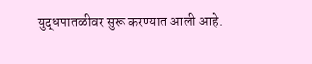युद्धपातळीवर सुरू करण्यात आली आहे.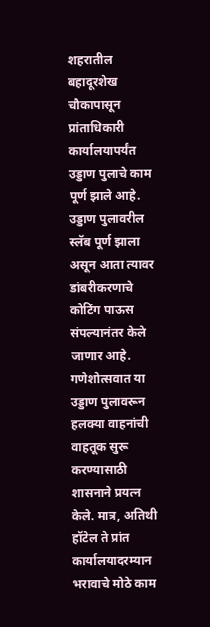शहरातील बहादूरशेख चौकापासून प्रांताधिकारी कार्यालयापर्यंत उड्डाण पुलाचे काम पूर्ण झाले आहे. उड्डाण पुलावरील स्लॅब पूर्ण झाला असून आता त्यावर डांबरीकरणाचे कोटिंग पाऊस संपल्यानंतर केले जाणार आहे. गणेशोत्सवात या उड्डाण पुलावरून हलक्या वाहनांची वाहतूक सुरू करण्यासाठी शासनाने प्रयत्न केले. मात्र, अतिथी हॉटेल ते प्रांत कार्यालयादरम्यान भरावाचे मोठे काम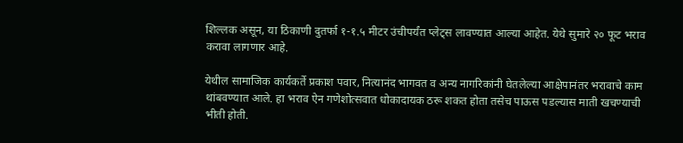शिल्लक असून, या ठिकाणी दुतर्फा १-१.५ मीटर उंचीपर्यंत प्लेट्स लावण्यात आल्या आहेत. येथे सुमारे २० फूट भराव करावा लागणार आहे.

येथील सामाजिक कार्यकर्ते प्रकाश पवार, नित्यानंद भागवत व अन्य नागरिकांनी घेतलेल्या आक्षेपानंतर भरावाचे काम थांबवण्यात आले. हा भराव ऐन गणेशोत्सवात धोकादायक ठरू शकत होता तसेच पाऊस पडल्यास माती खचण्याची भीती होती.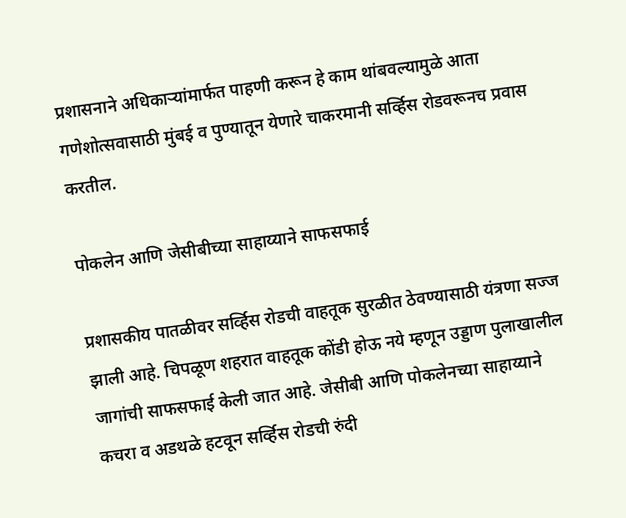प्रशासनाने अधिकाऱ्यांमार्फत पाहणी करून हे काम थांबवल्यामुळे आता गणेशोत्सवासाठी मुंबई व पुण्यातून येणारे चाकरमानी सर्व्हिस रोडवरूनच प्रवास करतील.

पोकलेन आणि जेसीबीच्या साहाय्याने साफसफाई

प्रशासकीय पातळीवर सर्व्हिस रोडची वाहतूक सुरळीत ठेवण्यासाठी यंत्रणा सज्ज झाली आहे. चिपळूण शहरात वाहतूक कोंडी होऊ नये म्हणून उड्डाण पुलाखालील जागांची साफसफाई केली जात आहे. जेसीबी आणि पोकलेनच्या साहाय्याने कचरा व अडथळे हटवून सर्व्हिस रोडची रुंदी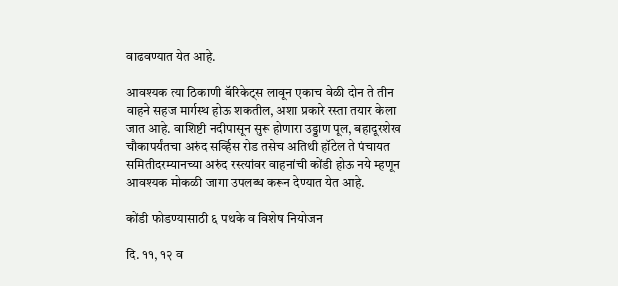वाढवण्यात येत आहे.

आवश्यक त्या ठिकाणी बॅरिकेट्स लावून एकाच वेळी दोन ते तीन वाहने सहज मार्गस्थ होऊ शकतील, अशा प्रकारे रस्ता तयार केला जात आहे. वाशिष्टी नदीपासून सुरू होणारा उड्डाण पूल, बहादूरशेख चौकापर्यंतचा अरुंद सर्व्हिस रोड तसेच अतिथी हॉटेल ते पंचायत समितीदरम्यानच्या अरुंद रस्त्यांवर वाहनांची कोंडी होऊ नये म्हणून आवश्यक मोकळी जागा उपलब्ध करून देण्यात येत आहे.

कोंडी फोडण्यासाठी ६ पथके व विशेष नियोजन

दि. ११, १२ व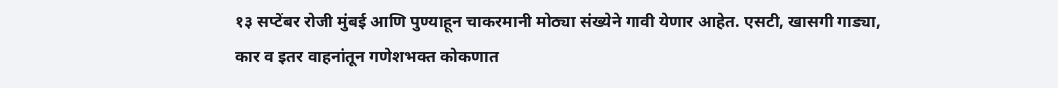१३ सप्टेंबर रोजी मुंबई आणि पुण्याहून चाकरमानी मोठ्या संख्येने गावी येणार आहेत. एसटी, खासगी गाड्या, कार व इतर वाहनांतून गणेशभक्त कोकणात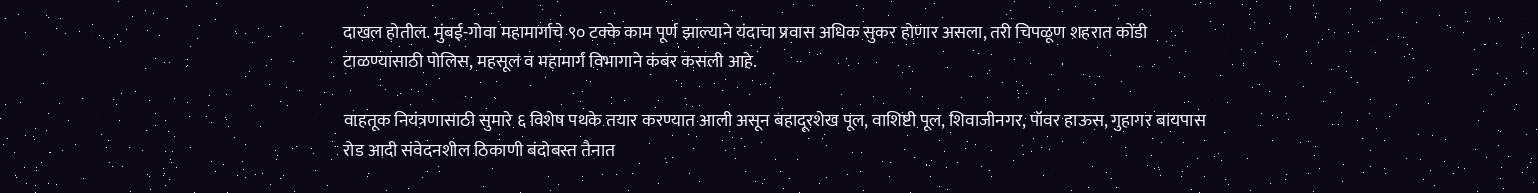दाखल होतील. मुंबई-गोवा महामार्गाचे ९० टक्के काम पूर्ण झाल्याने यंदाचा प्रवास अधिक सुकर होणार असला, तरी चिपळूण शहरात कोंडी टाळण्यासाठी पोलिस, महसूल व महामार्ग विभागाने कंबर कसली आहे.

वाहतूक नियंत्रणासाठी सुमारे ६ विशेष पथके तयार करण्यात आली असून बहादूरशेख पूल, वाशिष्टी पूल, शिवाजीनगर, पॉवर हाऊस, गुहागर बायपास रोड आदी संवेदनशील ठिकाणी बंदोबस्त तैनात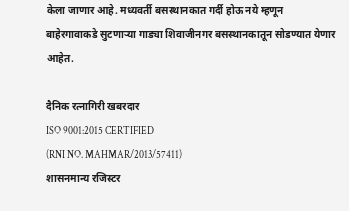केला जाणार आहे. मध्यवर्ती बसस्थानकात गर्दी होऊ नये म्हणून बाहेरगावाकडे सुटणाऱ्या गाड्या शिवाजीनगर बसस्थानकातून सोडण्यात येणार आहेत.

दैनिक रत्नागिरी खबरदार
ISO 9001:2015 CERTIFIED
(RNI NO. MAHMAR/2013/57411)
शासनमान्य रजिस्टर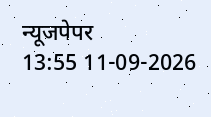न्यूजपेपर
13:55 11-09-2026